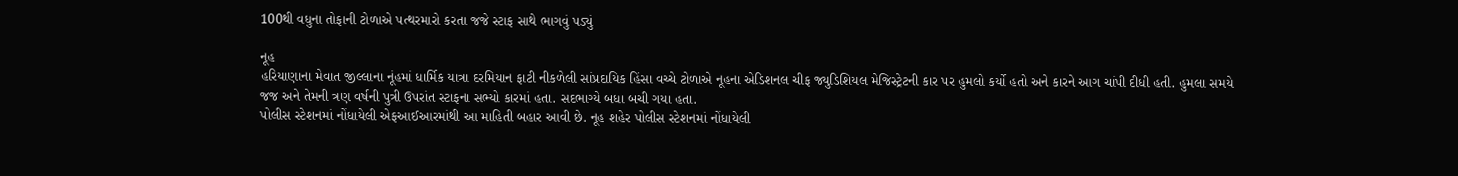100થી વધુના તોફાની ટોળાએ પત્થરમારો કરતા જજે સ્ટાફ સાથે ભાગવું પડ્યું

નૂહ
હરિયાણાના મેવાત જીલ્લાના નૂંહમાં ધાર્મિક યાત્રા દરમિયાન ફાટી નીકળેલી સાંપ્રદાયિક હિંસા વચ્ચે ટોળાએ નૂહના એડિશનલ ચીફ જ્યુડિશિયલ મેજિસ્ટ્રેટની કાર પર હુમલો કર્યો હતો અને કારને આગ ચાંપી દીધી હતી. હુમલા સમયે જજ અને તેમની ત્રણ વર્ષની પુત્રી ઉપરાંત સ્ટાફના સભ્યો કારમાં હતા. સદભાગ્યે બધા બચી ગયા હતા.
પોલીસ સ્ટેશનમાં નોંધાયેલી એફઆઈઆરમાંથી આ માહિતી બહાર આવી છે. નૂહ શહેર પોલીસ સ્ટેશનમાં નોંધાયેલી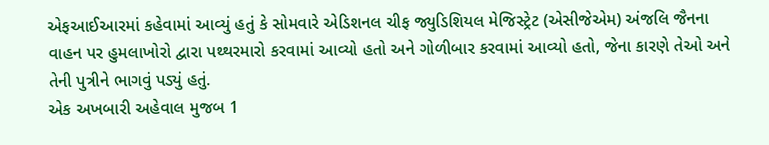એફઆઈઆરમાં કહેવામાં આવ્યું હતું કે સોમવારે એડિશનલ ચીફ જ્યુડિશિયલ મેજિસ્ટ્રેટ (એસીજેએમ) અંજલિ જૈનના વાહન પર હુમલાખોરો દ્વારા પથ્થરમારો કરવામાં આવ્યો હતો અને ગોળીબાર કરવામાં આવ્યો હતો, જેના કારણે તેઓ અને તેની પુત્રીને ભાગવું પડ્યું હતું.
એક અખબારી અહેવાલ મુજબ 1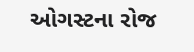ઓગસ્ટના રોજ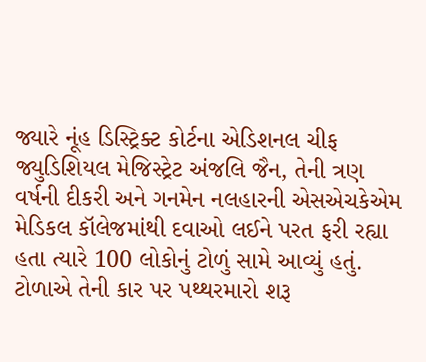જ્યારે નૂંહ ડિસ્ટ્રિક્ટ કોર્ટના એડિશનલ ચીફ જ્યુડિશિયલ મેજિસ્ટ્રેટ અંજલિ જૈન, તેની ત્રણ વર્ષની દીકરી અને ગનમેન નલહારની એસએચકેએમ મેડિકલ કૉલેજમાંથી દવાઓ લઈને પરત ફરી રહ્યા હતા ત્યારે 100 લોકોનું ટોળું સામે આવ્યું હતું. ટોળાએ તેની કાર પર પથ્થરમારો શરૂ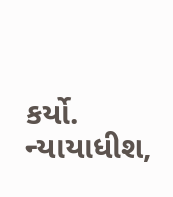કર્યો.
ન્યાયાધીશ,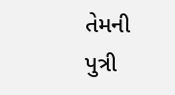તેમની પુત્રી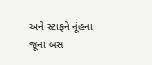અને સ્ટાફને નૂંહના જૂના બસ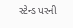સ્ટેન્ડ પરની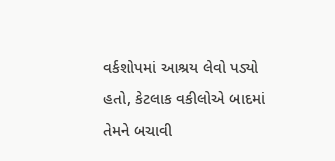વર્કશોપમાં આશ્રય લેવો પડ્યો હતો, કેટલાક વકીલોએ બાદમાં તેમને બચાવી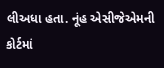લીઅધા હતા. નૂંહ એસીજેએમની કોર્ટમાં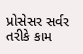પ્રોસેસર સર્વર તરીકે કામ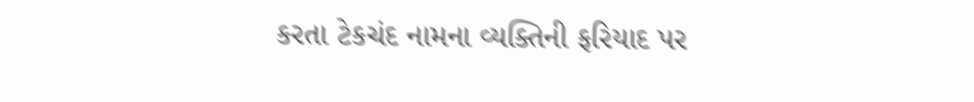કરતા ટેકચંદ નામના વ્યક્તિની ફરિયાદ પર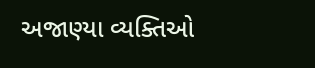અજાણ્યા વ્યક્તિઓ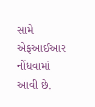સામે એફઆઈઆર નોંધવામાં આવી છે.